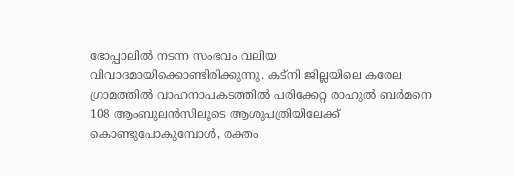ഭോപ്പാലിൽ നടന്ന സംഭവം വലിയ വിവാദമായിക്കൊണ്ടിരിക്കുന്നു. കട്നി ജില്ലയിലെ കരേല ഗ്രാമത്തിൽ വാഹനാപകടത്തിൽ പരിക്കേറ്റ രാഹുൽ ബർമനെ 108 ആംബുലൻസിലൂടെ ആശുപത്രിയിലേക്ക് കൊണ്ടുപോകുമ്പോൾ, രക്തം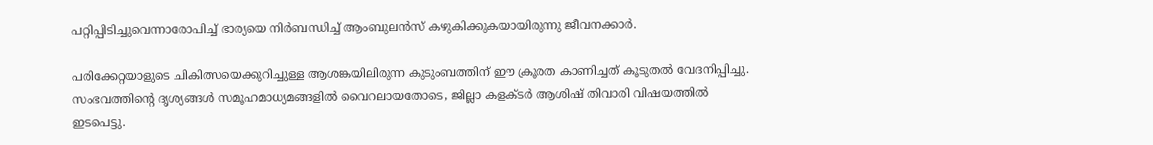പറ്റിപ്പിടിച്ചുവെന്നാരോപിച്ച് ഭാര്യയെ നിർബന്ധിച്ച് ആംബുലൻസ് കഴുകിക്കുകയായിരുന്നു ജീവനക്കാർ.

പരിക്കേറ്റയാളുടെ ചികിത്സയെക്കുറിച്ചുള്ള ആശങ്കയിലിരുന്ന കുടുംബത്തിന് ഈ ക്രൂരത കാണിച്ചത് കൂടുതൽ വേദനിപ്പിച്ചു. സംഭവത്തിന്റെ ദൃശ്യങ്ങൾ സമൂഹമാധ്യമങ്ങളിൽ വൈറലായതോടെ, ജില്ലാ കളക്ടർ ആശിഷ് തിവാരി വിഷയത്തിൽ ഇടപെട്ടു.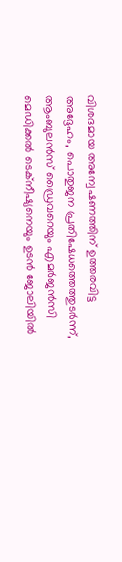വിശദമായ അന്വേഷണത്തിന് ഉത്തരവിട്ട അദ്ദേഹം, പൊതുജന പ്രതിഷേധത്തെത്തുടർന്ന്, ആംബുലൻസ് ഡ്രൈവറെയും എമർജൻസി മെഡിക്കൽ ടെക്നീഷ്യനെയും ഉടൻ ജോലിയിൽ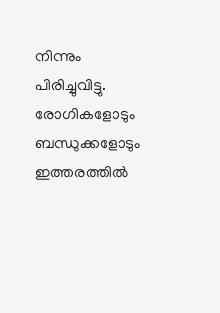നിന്നും പിരിച്ചുവിട്ടു. രോഗികളോടും ബന്ധുക്കളോടും ഇത്തരത്തിൽ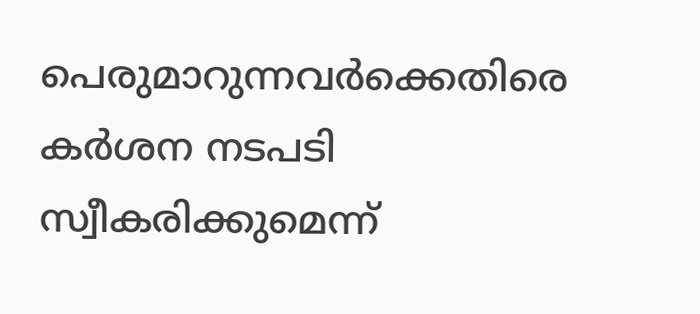പെരുമാറുന്നവർക്കെതിരെ കർശന നടപടി സ്വീകരിക്കുമെന്ന്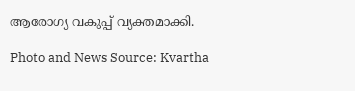ആരോഗ്യ വകുപ്പ് വ്യക്തമാക്കി.

Photo and News Source: Kvartha